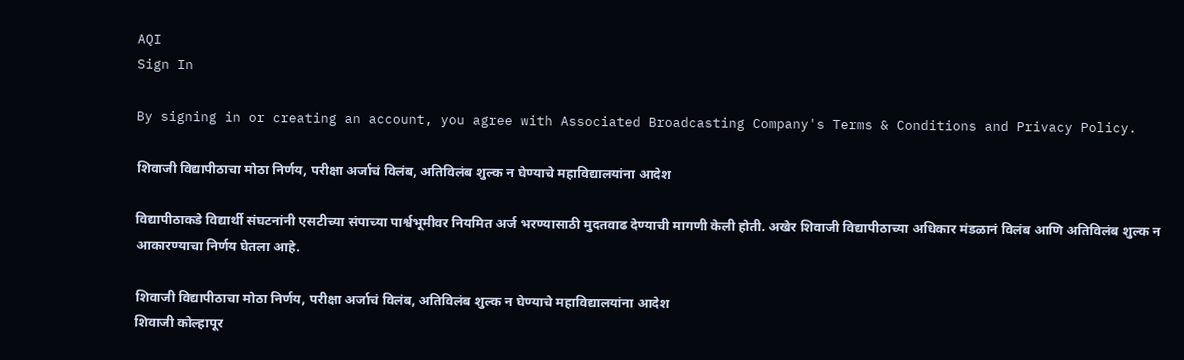AQI
Sign In

By signing in or creating an account, you agree with Associated Broadcasting Company's Terms & Conditions and Privacy Policy.

शिवाजी विद्यापीठाचा मोठा निर्णय, परीक्षा अर्जाचं विलंब, अतिविलंब शुल्क न घेण्याचे महाविद्यालयांना आदेश

विद्यापीठाकडे विद्यार्थी संघटनांनी एसटीच्या संपाच्या पार्श्वभूमीवर नियमित अर्ज भरण्यासाठी मुदतवाढ देण्याची मागणी केली होती. अखेर शिवाजी विद्यापीठाच्या अधिकार मंडळानं विलंब आणि अतिविलंब शुल्क न आकारण्याचा निर्णय घेतला आहे.

शिवाजी विद्यापीठाचा मोठा निर्णय, परीक्षा अर्जाचं विलंब, अतिविलंब शुल्क न घेण्याचे महाविद्यालयांना आदेश
शिवाजी कोल्हापूर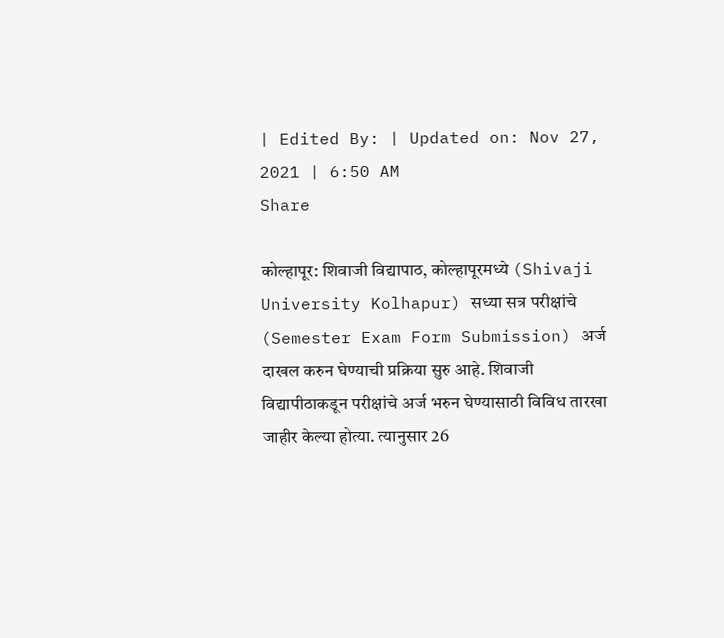| Edited By: | Updated on: Nov 27, 2021 | 6:50 AM
Share

कोल्हापूर: शिवाजी विद्यापाठ, कोल्हापूरमध्ये (Shivaji University Kolhapur) सध्या सत्र परीक्षांचे (Semester Exam Form Submission) अर्ज दाखल करुन घेण्याची प्रक्रिया सुरु आहे. शिवाजी विद्यापीठाकडून परीक्षांचे अर्ज भरुन घेण्यासाठी विविध तारखा जाहीर केल्या होत्या. त्यानुसार 26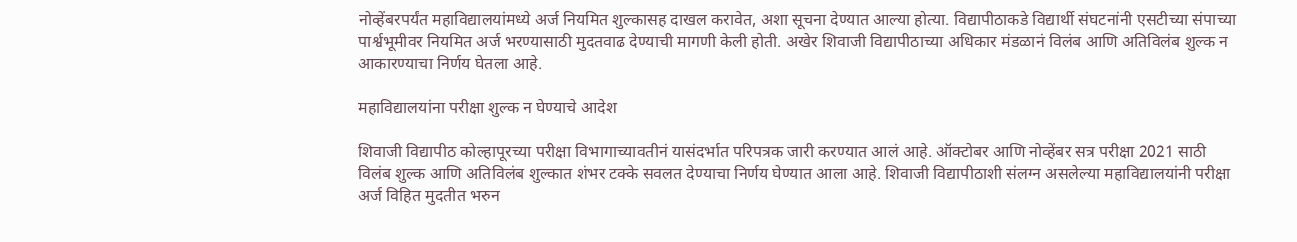नोव्हेंबरपर्यंत महाविद्यालयांमध्ये अर्ज नियमित शुल्कासह दाखल करावेत, अशा सूचना देण्यात आल्या होत्या. विद्यापीठाकडे विद्यार्थी संघटनांनी एसटीच्या संपाच्या पार्श्वभूमीवर नियमित अर्ज भरण्यासाठी मुदतवाढ देण्याची मागणी केली होती. अखेर शिवाजी विद्यापीठाच्या अधिकार मंडळानं विलंब आणि अतिविलंब शुल्क न आकारण्याचा निर्णय घेतला आहे.

महाविद्यालयांना परीक्षा शुल्क न घेण्याचे आदेश

शिवाजी विद्यापीठ कोल्हापूरच्या परीक्षा विभागाच्यावतीनं यासंदर्भात परिपत्रक जारी करण्यात आलं आहे. ऑक्टोबर आणि नोव्हेंबर सत्र परीक्षा 2021 साठी विलंब शुल्क आणि अतिविलंब शुल्कात शंभर टक्के सवलत देण्याचा निर्णय घेण्यात आला आहे. शिवाजी विद्यापीठाशी संलग्न असलेल्या महाविद्यालयांनी परीक्षा अर्ज विहित मुदतीत भरुन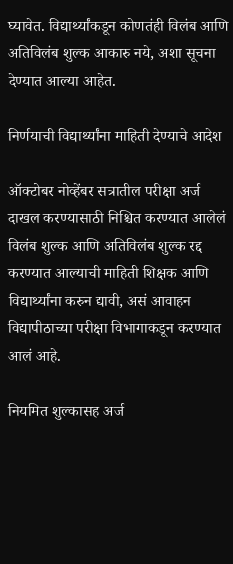घ्यावेत. विद्यार्थ्यांकडून कोणतंही विलंब आणि अतिविलंब शुल्क आकारु नये, अशा सूचना देण्यात आल्या आहेत.

निर्णयाची विद्यार्थ्यांना माहिती देण्याचे आदेश

ऑक्टोबर नोव्हेंबर सत्रातील परीक्षा अर्ज दाखल करण्यासाठी निश्चित करण्यात आलेलं विलंब शुल्क आणि अतिविलंब शुल्क रद्द करण्यात आल्याची माहिती शिक्षक आणि विद्यार्थ्यांना करुन द्यावी, असं आवाहन विद्यापीठाच्या परीक्षा विभागाकडून करण्यात आलं आहे.

नियमित शुल्कासह अर्ज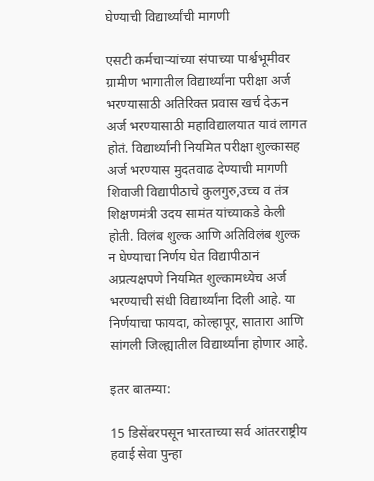घेण्याची विद्यार्थ्यांची मागणी

एसटी कर्मचाऱ्यांच्या संपाच्या पार्श्वभूमीवर ग्रामीण भागातील विद्यार्थ्यांना परीक्षा अर्ज भरण्यासाठी अतिरिक्त प्रवास खर्च देऊन अर्ज भरण्यासाठी महाविद्यालयात यावं लागत होतं. विद्यार्थ्यांनी नियमित परीक्षा शुल्कासह अर्ज भरण्यास मुदतवाढ देण्याची मागणी शिवाजी विद्यापीठाचे कुलगुरु,उच्च व तंत्र शिक्षणमंत्री उदय सामंत यांच्याकडे केली होती. विलंब शुल्क आणि अतिविलंब शुल्क न घेण्याचा निर्णय घेत विद्यापीठानं अप्रत्यक्षपणे नियमित शुल्कामध्येच अर्ज भरण्याची संधी विद्यार्थ्यांना दिली आहे. या निर्णयाचा फायदा, कोल्हापूर, सातारा आणि सांगली जिल्ह्यातील विद्यार्थ्यांना होणार आहे.

इतर बातम्या:

15 डिसेंबरपसून भारताच्या सर्व आंतरराष्ट्रीय हवाई सेवा पुन्हा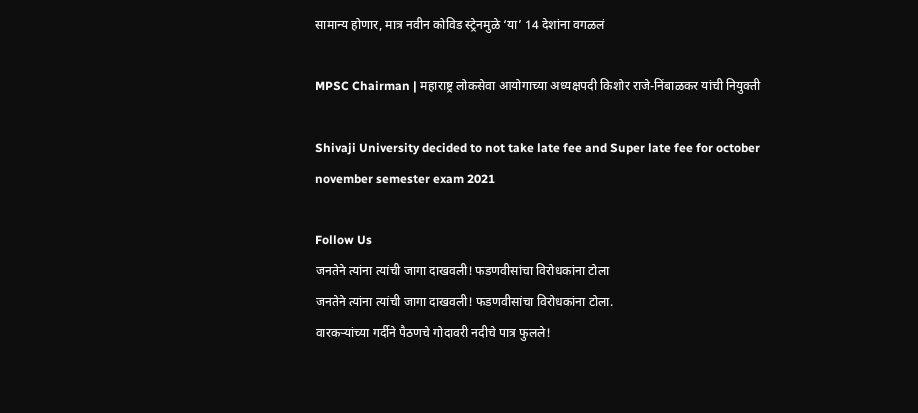सामान्य होणार, मात्र नवीन कोविड स्ट्रेनमुळे ‘या’ 14 देशांना वगळलं

MPSC Chairman | महाराष्ट्र लोकसेवा आयोगाच्या अध्यक्षपदी किशोर राजे-निंबाळकर यांची नियुक्ती

Shivaji University decided to not take late fee and Super late fee for october november semester exam 2021

Follow Us
जनतेने त्यांना त्यांची जागा दाखवली! फडणवीसांचा विरोधकांना टोला
जनतेने त्यांना त्यांची जागा दाखवली! फडणवीसांचा विरोधकांना टोला.
वारकऱ्यांच्या गर्दीने पैठणचे गोदावरी नदीचे पात्र फुलले!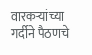वारकऱ्यांच्या गर्दीने पैठणचे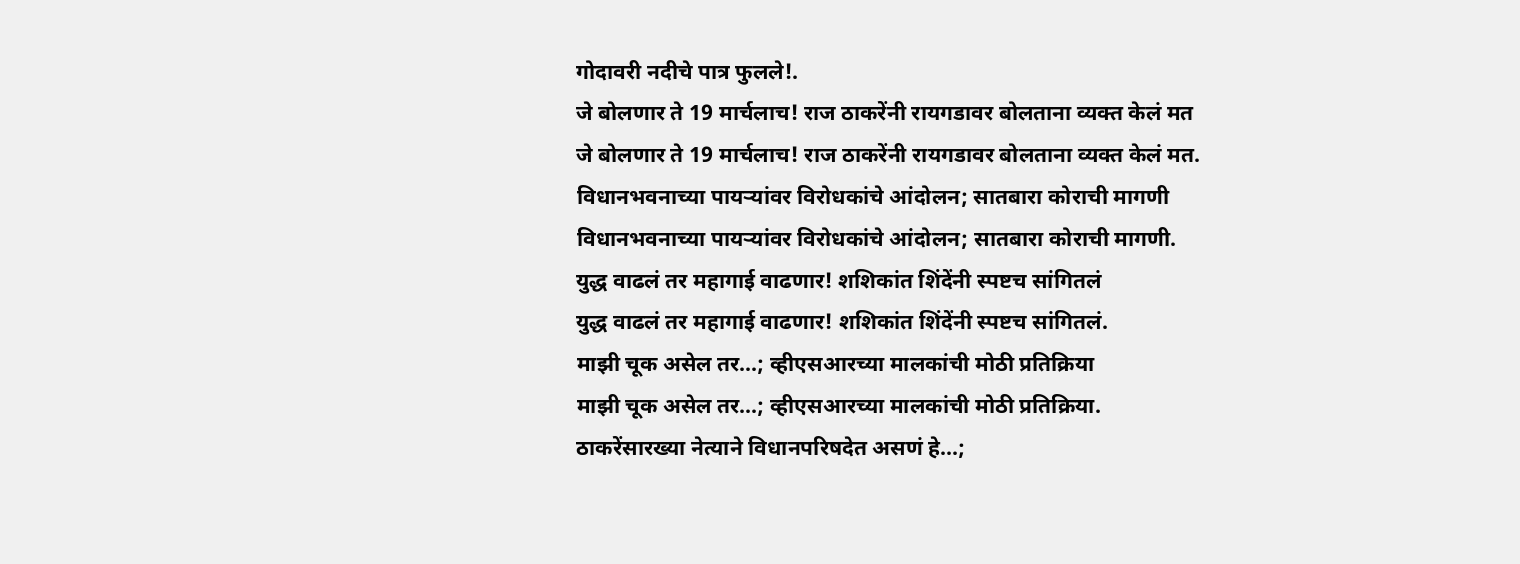गोदावरी नदीचे पात्र फुलले!.
जे बोलणार ते 19 मार्चलाच! राज ठाकरेंनी रायगडावर बोलताना व्यक्त केलं मत
जे बोलणार ते 19 मार्चलाच! राज ठाकरेंनी रायगडावर बोलताना व्यक्त केलं मत.
विधानभवनाच्या पायऱ्यांवर विरोधकांचे आंदोलन; सातबारा कोराची मागणी
विधानभवनाच्या पायऱ्यांवर विरोधकांचे आंदोलन; सातबारा कोराची मागणी.
युद्ध वाढलं तर महागाई वाढणार! शशिकांत शिंदेंनी स्पष्टच सांगितलं
युद्ध वाढलं तर महागाई वाढणार! शशिकांत शिंदेंनी स्पष्टच सांगितलं.
माझी चूक असेल तर...; व्हीएसआरच्या मालकांची मोठी प्रतिक्रिया
माझी चूक असेल तर...; व्हीएसआरच्या मालकांची मोठी प्रतिक्रिया.
ठाकरेंसारख्या नेत्याने विधानपरिषदेत असणं हे...;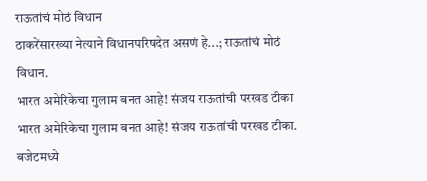राऊतांचं मोठं विधान
ठाकरेंसारख्या नेत्याने विधानपरिषदेत असणं हे...; राऊतांचं मोठं विधान.
भारत अमेरिकेचा गुलाम बनत आहे! संजय राऊतांची परखड टीका
भारत अमेरिकेचा गुलाम बनत आहे! संजय राऊतांची परखड टीका.
बजेटमध्ये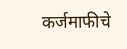कर्जमाफीचे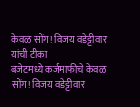केवळ सोंग! विजय वडेट्टीवार यांची टीका
बजेटमध्ये कर्जमाफीचे केवळ सोंग! विजय वडेट्टीवार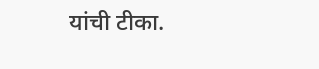यांची टीका.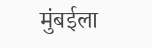मुंबईला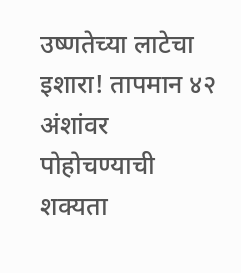उष्णतेच्या लाटेचा इशारा! तापमान ४२ अंशांवर पोहोचण्याची शक्यता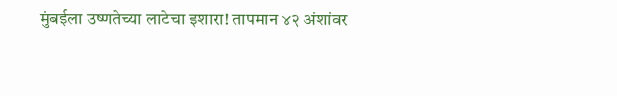मुंबईला उष्णतेच्या लाटेचा इशारा! तापमान ४२ अंशांवर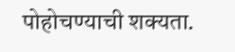पोहोचण्याची शक्यता.